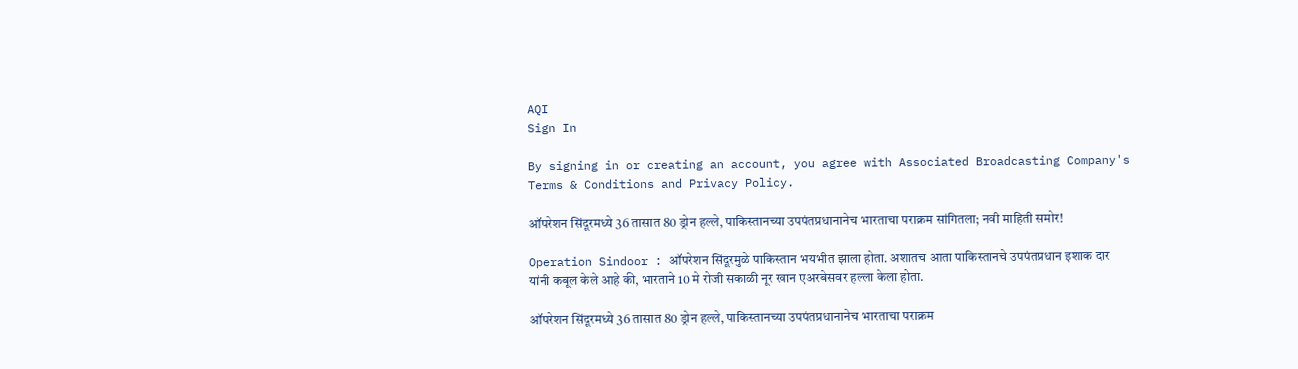AQI
Sign In

By signing in or creating an account, you agree with Associated Broadcasting Company's Terms & Conditions and Privacy Policy.

ऑपरेशन सिंदूरमध्ये 36 तासात 80 ड्रोन हल्ले, पाकिस्तानच्या उपपंतप्रधानानेच भारताचा पराक्रम सांगितला; नवी माहिती समोर!

Operation Sindoor : ऑपरेशन सिंदूरमुळे पाकिस्तान भयभीत झाला होता. अशातच आता पाकिस्तानचे उपपंतप्रधान इशाक दार यांनी कबूल केले आहे की, भारताने 10 मे रोजी सकाळी नूर खान एअरबेसवर हल्ला केला होता.

ऑपरेशन सिंदूरमध्ये 36 तासात 80 ड्रोन हल्ले, पाकिस्तानच्या उपपंतप्रधानानेच भारताचा पराक्रम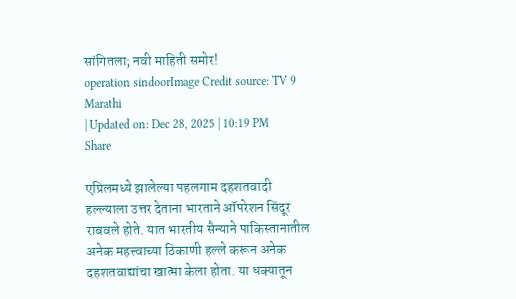सांगितला; नवी माहिती समोर!
operation sindoorImage Credit source: TV 9 Marathi
| Updated on: Dec 28, 2025 | 10:19 PM
Share

एप्रिलमध्ये झालेल्या पहलगाम दहशतवादी हल्ल्याला उत्तर देताना भारताने ऑपरेशन सिंदूर राबवले होते. यात भारतीय सैन्याने पाकिस्तानातील अनेक महत्त्वाच्या ठिकाणी हल्ले करून अनेक दहशतवाद्यांचा खात्मा केला होता. या धक्यातून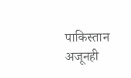पाकिस्तान अजूनही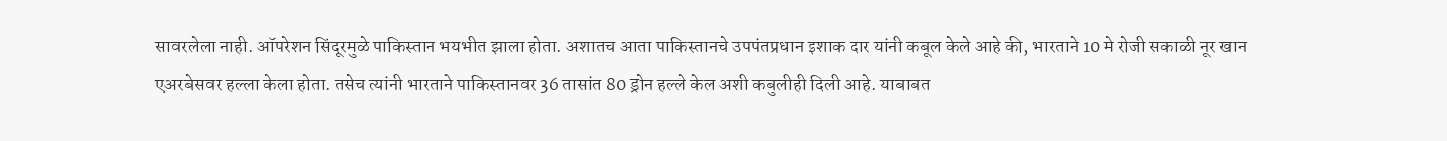सावरलेला नाही. ऑपरेशन सिंदूरमुळे पाकिस्तान भयभीत झाला होता. अशातच आता पाकिस्तानचे उपपंतप्रधान इशाक दार यांनी कबूल केले आहे की, भारताने 10 मे रोजी सकाळी नूर खान एअरबेसवर हल्ला केला होता. तसेच त्यांनी भारताने पाकिस्तानवर 36 तासांत 80 ड्रोन हल्ले केल अशी कबुलीही दिली आहे. याबाबत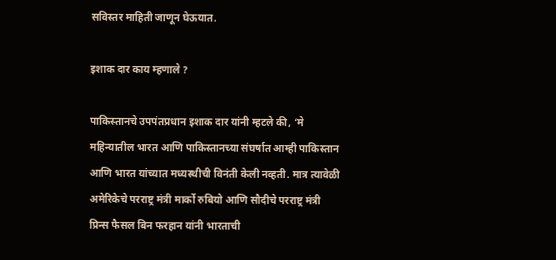सविस्तर माहिती जाणून घेऊयात.

इशाक दार काय म्हणाले ?

पाकिस्तानचे उपपंतप्रधान इशाक दार यांनी म्हटले की, ‘मे महिन्यातील भारत आणि पाकिस्तानच्या संघर्षात आम्ही पाकिस्तान आणि भारत यांच्यात मध्यस्थीची विनंती केली नव्हती. मात्र त्यावेळी अमेरिकेचे परराष्ट्र मंत्री मार्को रुबियो आणि सौदीचे परराष्ट्र मंत्री प्रिन्स फैसल बिन फरहान यांनी भारताची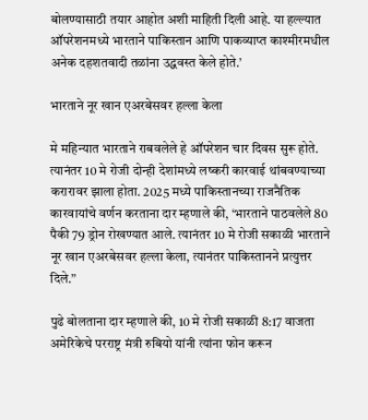बोलण्यासाठी तयार आहोत अशी माहिती दिली आहे. या हल्ल्यात ऑपरेशनमध्ये भारताने पाकिस्तान आणि पाकव्याप्त काश्मीरमधील अनेक दहशतवादी तळांना उद्धवस्त केले होते.’

भारताने नूर खान एअरबेसवर हल्ला केला

मे महिन्यात भारताने राबवलेले हे ऑपरेशन चार दिवस सुरू होते. त्यानंतर 10 मे रोजी दोन्ही देशांमध्ये लष्करी कारवाई थांबवण्याच्या करारावर झाला होता. 2025 मध्ये पाकिस्तानच्या राजनैतिक कारवायांचे वर्णन करताना दार म्हणाले की, ‘भारताने पाठवलेले 80 पैकी 79 ड्रोन रोखण्यात आले. त्यानंतर 10 मे रोजी सकाळी भारताने नूर खान एअरबेसवर हल्ला केला, त्यानंतर पाकिस्तानने प्रत्युत्तर दिले.”

पुढे बोलताना दार म्हणाले की, 10 मे रोजी सकाळी 8:17 वाजता अमेरिकेचे परराष्ट्र मंत्री रुबियो यांनी त्यांना फोन करून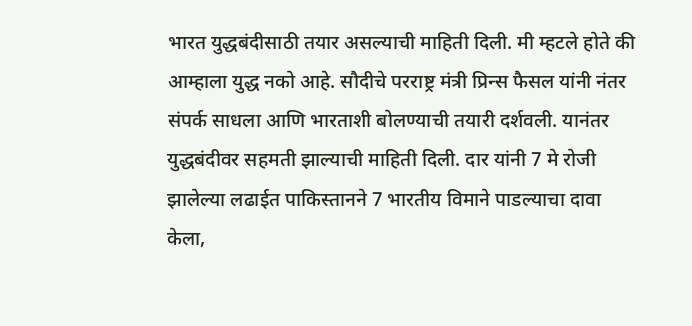भारत युद्धबंदीसाठी तयार असल्याची माहिती दिली. मी म्हटले होते की आम्हाला युद्ध नको आहे. सौदीचे परराष्ट्र मंत्री प्रिन्स फैसल यांनी नंतर संपर्क साधला आणि भारताशी बोलण्याची तयारी दर्शवली. यानंतर युद्धबंदीवर सहमती झाल्याची माहिती दिली. दार यांनी 7 मे रोजी झालेल्या लढाईत पाकिस्तानने 7 भारतीय विमाने पाडल्याचा दावा केला,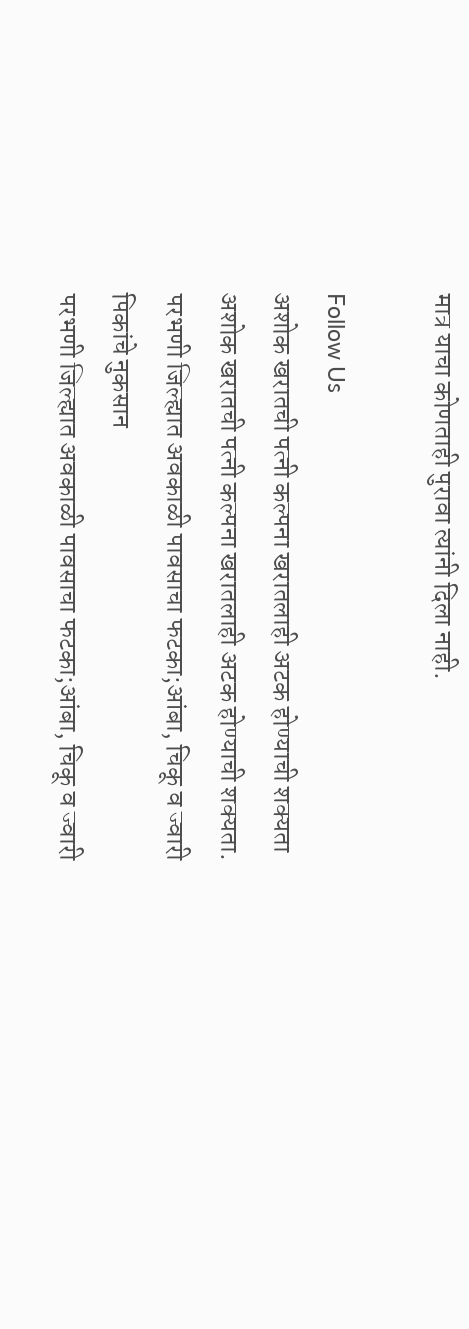मात्र याचा कोणताही पुरावा त्यांनी दिला नाही.

Follow Us
अशोक खरातची पत्नी कल्पना खरातलाही अटक होण्याची शक्यता
अशोक खरातची पत्नी कल्पना खरातलाही अटक होण्याची शक्यता.
परभणी जिल्ह्यात अवकाळी पावसाचा फटका;आंबा, चिकू व ज्वारी पिकांचे नुकसान
परभणी जिल्ह्यात अवकाळी पावसाचा फटका;आंबा, चिकू व ज्वारी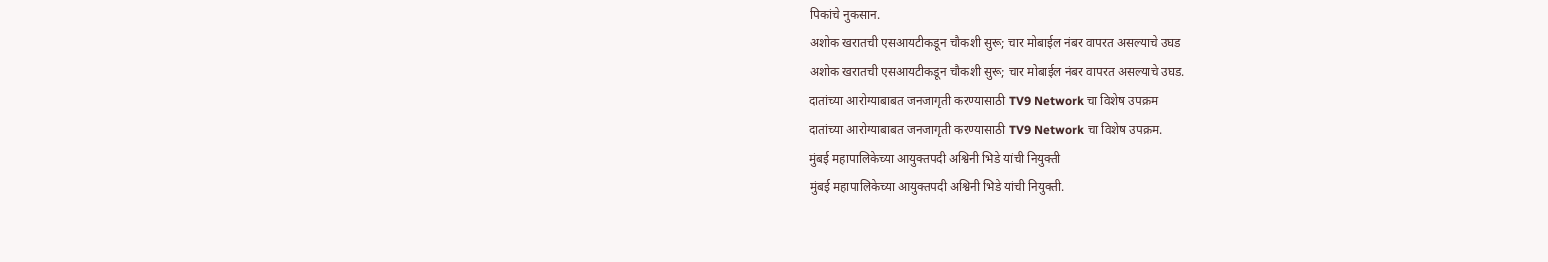पिकांचे नुकसान.
अशोक खरातची एसआयटीकडून चौकशी सुरू; चार मोबाईल नंबर वापरत असल्याचे उघड
अशोक खरातची एसआयटीकडून चौकशी सुरू; चार मोबाईल नंबर वापरत असल्याचे उघड.
दातांच्या आरोग्याबाबत जनजागृती करण्यासाठी TV9 Network चा विशेष उपक्रम
दातांच्या आरोग्याबाबत जनजागृती करण्यासाठी TV9 Network चा विशेष उपक्रम.
मुंबई महापालिकेच्या आयुक्तपदी अश्विनी भिडे यांची नियुक्ती
मुंबई महापालिकेच्या आयुक्तपदी अश्विनी भिडे यांची नियुक्ती.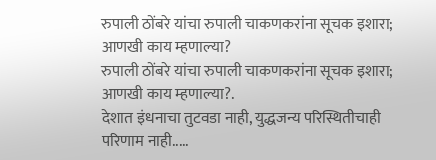रुपाली ठोंबरे यांचा रुपाली चाकणकरांना सूचक इशारा; आणखी काय म्हणाल्या?
रुपाली ठोंबरे यांचा रुपाली चाकणकरांना सूचक इशारा; आणखी काय म्हणाल्या?.
देशात इंधनाचा तुटवडा नाही, युद्धजन्य परिस्थितीचाही परिणाम नाही.....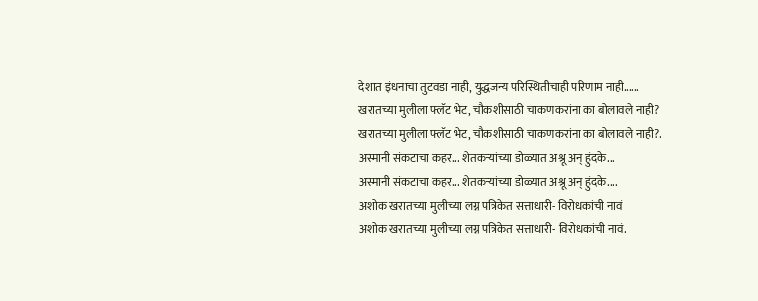देशात इंधनाचा तुटवडा नाही, युद्धजन्य परिस्थितीचाही परिणाम नाही......
खरातच्या मुलीला फ्लॅट भेट, चौकशीसाठी चाकणकरांना का बोलावले नाही?
खरातच्या मुलीला फ्लॅट भेट, चौकशीसाठी चाकणकरांना का बोलावले नाही?.
अस्मानी संकटाचा कहर... शेतकऱ्यांच्या डोळ्यात अश्रू अन् हुंदके...
अस्मानी संकटाचा कहर... शेतकऱ्यांच्या डोळ्यात अश्रू अन् हुंदके....
अशोक खरातच्या मुलीच्या लग्न पत्रिकेत सत्ताधारी- विरोधकांची नावं
अशोक खरातच्या मुलीच्या लग्न पत्रिकेत सत्ताधारी- विरोधकांची नावं.